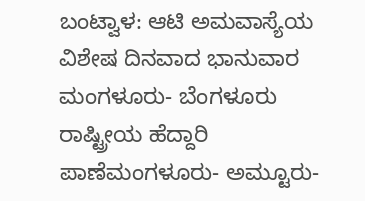ಬಂಟ್ವಾಳ: ಆಟಿ ಅಮವಾಸ್ಯೆಯ ವಿಶೇಷ ದಿನವಾದ ಭಾನುವಾರ ಮಂಗಳೂರು- ಬೆಂಗಳೂರು ರಾಷ್ಟ್ರೀಯ ಹೆದ್ದಾರಿ ಪಾಣೆಮಂಗಳೂರು- ಅಮ್ಟೂರು-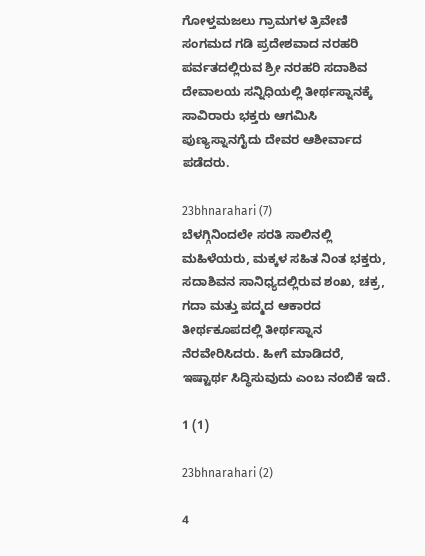ಗೋಳ್ತಮಜಲು ಗ್ರಾಮಗಳ ತ್ರಿವೇಣಿ ಸಂಗಮದ ಗಡಿ ಪ್ರದೇಶವಾದ ನರಹರಿ ಪರ್ವತದಲ್ಲಿರುವ ಶ್ರೀ ನರಹರಿ ಸದಾಶಿವ ದೇವಾಲಯ ಸನ್ನಿಧಿಯಲ್ಲಿ ತೀರ್ಥಸ್ನಾನಕ್ಕೆ ಸಾವಿರಾರು ಭಕ್ತರು ಆಗಮಿಸಿ ಪುಣ್ಯಸ್ನಾನಗೈದು ದೇವರ ಆಶೀರ್ವಾದ ಪಡೆದರು.

23bhnarahari (7)
ಬೆಳಗ್ಗಿನಿಂದಲೇ ಸರತಿ ಸಾಲಿನಲ್ಲಿ ಮಹಿಳೆಯರು, ಮಕ್ಕಳ ಸಹಿತ ನಿಂತ ಭಕ್ತರು, ಸದಾಶಿವನ ಸಾನಿಧ್ಯದಲ್ಲಿರುವ ಶಂಖ, ಚಕ್ರ, ಗದಾ ಮತ್ತು ಪದ್ಮದ ಆಕಾರದ ತೀರ್ಥಕೂಪದಲ್ಲಿ ತೀರ್ಥಸ್ನಾನ ನೆರವೇರಿಸಿದರು. ಹೀಗೆ ಮಾಡಿದರೆ, ಇಷ್ಟಾರ್ಥ ಸಿದ್ಧಿಸುವುದು ಎಂಬ ನಂಬಿಕೆ ಇದೆ.

1 (1)

23bhnarahari (2)

4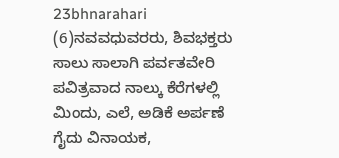23bhnarahari (6)ನವವಧುವರರು, ಶಿವಭಕ್ತರು ಸಾಲು ಸಾಲಾಗಿ ಪರ್ವತವೇರಿ ಪವಿತ್ರವಾದ ನಾಲ್ಕು ಕೆರೆಗಳಲ್ಲಿ ಮಿಂದು, ಎಲೆ, ಅಡಿಕೆ ಅರ್ಪಣೆ ಗೈದು ವಿನಾಯಕ,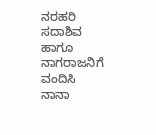ನರಹರಿ ಸದಾಶಿವ ಹಾಗೂ ನಾಗರಾಜನಿಗೆ ವಂದಿಸಿ ನಾನಾ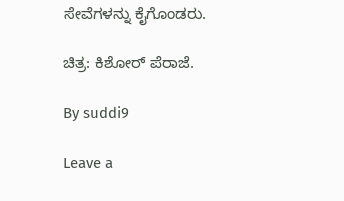ಸೇವೆಗಳನ್ನು ಕೈಗೊಂಡರು.

ಚಿತ್ರ: ಕಿಶೋರ್ ಪೆರಾಜೆ.

By suddi9

Leave a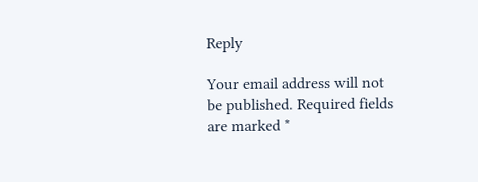Reply

Your email address will not be published. Required fields are marked *